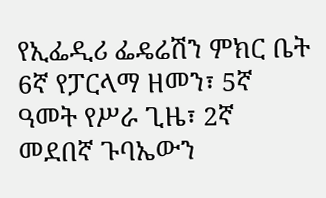የኢፌዲሪ ፌዴሬሽን ምክር ቤት 6ኛ የፓርላማ ዘመን፣ 5ኛ ዓመት የሥራ ጊዜ፣ 2ኛ መደበኛ ጉባኤውን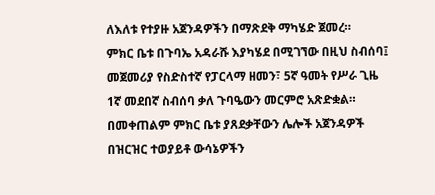ለእለቱ የተያዙ አጀንዳዎችን በማጽደቅ ማካሄድ ጀመረ።
ምክር ቤቱ በጉባኤ አዳራሹ እያካሄደ በሚገኘው በዚህ ስብሰባ፤ መጀመሪያ የስድስተኛ የፓርላማ ዘመን፣ 5ኛ ዓመት የሥራ ጊዜ 1ኛ መደበኛ ስብሰባ ቃለ ጉባዔውን መርምሮ አጽድቋል።
በመቀጠልም ምክር ቤቱ ያጸደቃቸውን ሌሎች አጀንዳዎች በዝርዝር ተወያይቶ ውሳኔዎችን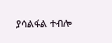ያሳልፋል ተብሎ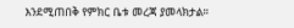እንደሚጠበቅ የምክር ቤቱ መረጃ ያመላክታል።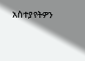አስተያየትዎን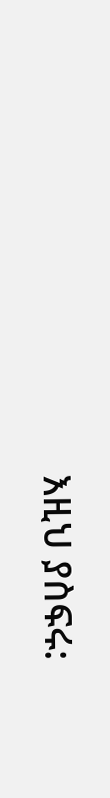እዚህ ያስፍሩ: